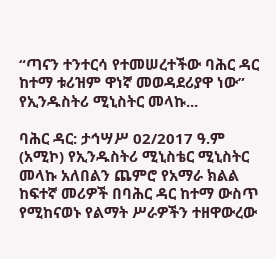“ጣናን ተንተርሳ የተመሠረተችው ባሕር ዳር ከተማ ቱሪዝም ዋነኛ መወዳደሪያዋ ነው” የኢንዱስትሪ ሚኒስትር መላኩ...

ባሕር ዳር: ታኅሣሥ 02/2017 ዓ.ም (አሚኮ) የኢንዱስትሪ ሚኒስቴር ሚኒስትር መላኩ አለበልን ጨምሮ የአማራ ክልል ከፍተኛ መሪዎች በባሕር ዳር ከተማ ውስጥ የሚከናወኑ የልማት ሥራዎችን ተዘዋውረው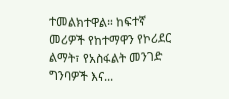ተመልክተዋል። ከፍተኛ መሪዎች የከተማዋን የኮሪደር ልማት፣ የአስፋልት መንገድ ግንባዎች እና...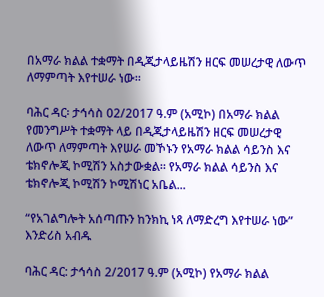በአማራ ክልል ተቋማት በዲጂታላይዜሽን ዘርፍ መሠረታዊ ለውጥ ለማምጣት እየተሠራ ነው።

ባሕር ዳር፡ ታኅሳስ 02/2017 ዓ.ም (አሚኮ) በአማራ ክልል የመንግሥት ተቋማት ላይ በዲጂታላይዜሽን ዘርፍ መሠረታዊ ለውጥ ለማምጣት እየሠራ መኾኑን የአማራ ክልል ሳይንስ እና ቴክኖሎጂ ኮሚሽን አስታውቋል። የአማራ ክልል ሳይንስ እና ቴክኖሎጂ ኮሚሽን ኮሚሽነር አቤል...

“የአገልግሎት አሰጣጡን ከንክኪ ነጻ ለማድረግ እየተሠራ ነው” እንድሪስ አብዱ

ባሕር ዳር: ታኅሳስ 2/2017 ዓ.ም (አሚኮ) የአማራ ክልል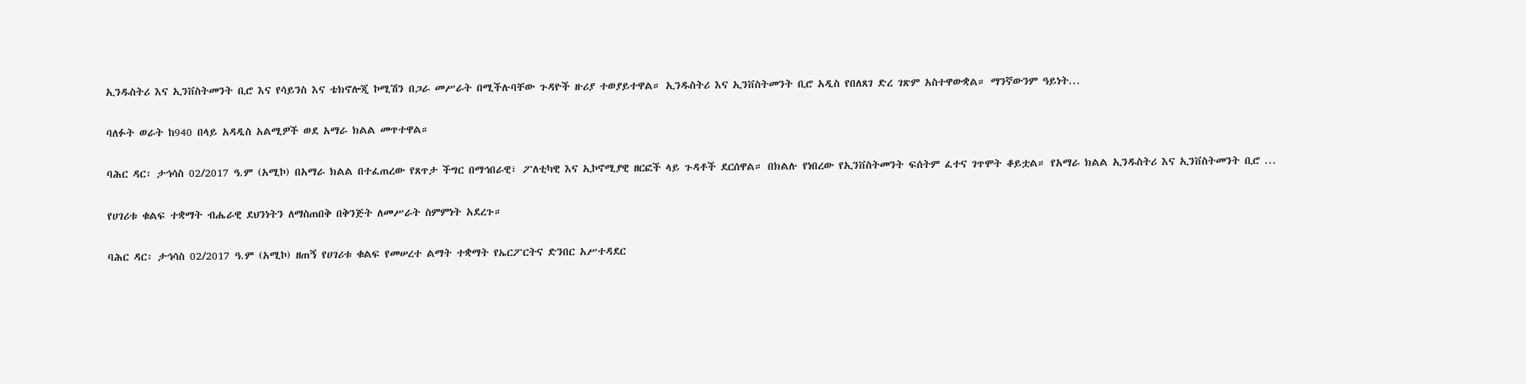ኢንዱስትሪ እና ኢንቨስትመንት ቢሮ እና የሳይንስ እና ቴክኖሎጂ ኮሚሽን በጋራ መሥራት በሚችሉባቸው ጉዳዮች ዙሪያ ተወያይተዋል። ኢንዱስትሪ እና ኢንቨስትመንት ቢሮ አዲስ የበለጸገ ድረ ገጽም አስተዋውቋል። ማንኛውንም ዓይነት...

ባለፉት ወራት ከ940 በላይ አዳዲስ አልሚዎች ወደ አማራ ክልል መጥተዋል።

ባሕር ዳር፡ ታኅሳስ 02/2017 ዓ.ም (አሚኮ) በአማራ ክልል በተፈጠረው የጸጥታ ችግር በማኅበራዊ፣ ፖለቲካዊ እና ኢኮኖሚያዊ ዘርፎች ላይ ጉዳቶች ደርሰዋል። በክልሉ የነበረው የኢንቨስትመንት ፍሰትም ፈተና ገጥሞት ቆይቷል። የአማራ ክልል ኢንዱስትሪ እና ኢንቨስትመንት ቢሮ ...

የሀገሪቱ ቁልፍ ተቋማት ብሔራዊ ደህንነትን ለማስጠበቅ በቅንጅት ለመሥራት ስምምነት አደረጉ።

ባሕር ዳር፡ ታኅሳስ 02/2017 ዓ.ም (አሚኮ) ዘጠኝ የሀገሪቱ ቁልፍ የመሠረተ ልማት ተቋማት የኤርፖርትና ድንበር አሥተዳደር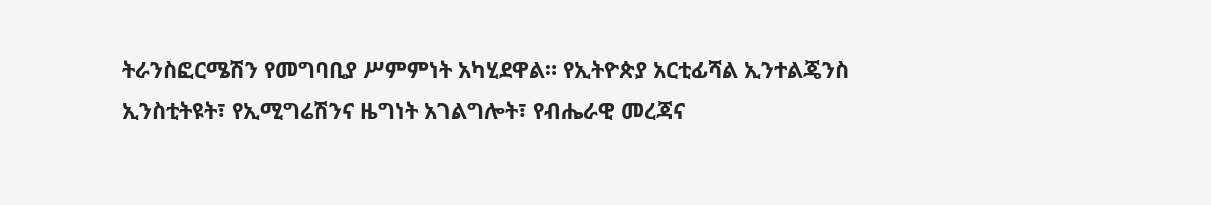ትራንስፎርሜሽን የመግባቢያ ሥምምነት አካሂደዋል። የኢትዮጵያ አርቲፊሻል ኢንተልጄንስ ኢንስቲትዩት፣ የኢሚግሬሽንና ዜግነት አገልግሎት፣ የብሔራዊ መረጃና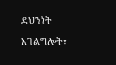ደህንነት አገልግሎት፣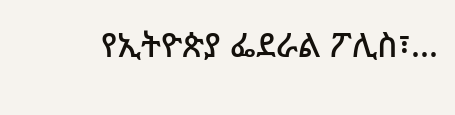የኢትዮጵያ ፌደራል ፖሊስ፣...